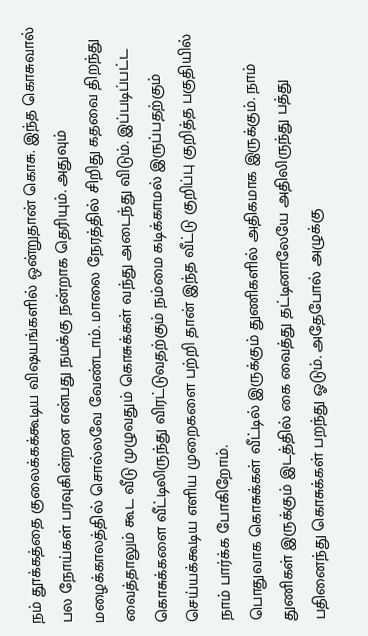நம் தூக்கத்தை குலைக்கக்கூடிய விஷயங்களில் ஒன்றுதான் கொசு. இந்த கொசுவால் பல நோய்கள் பரவுகின்றன என்பது நமக்கு நன்றாக தெரியும். அதுவும் மழைக்காலத்தில் சொல்லவே வேண்டாம். மாலை நேரத்தில் சிறிது கதவை திறந்து வைத்தாலும் கூட வீடு முழுவதும் கொசுக்கள் வந்து அடைந்து விடும். இப்படிப்பட்ட கொசுக்களை வீட்டிலிருந்து விரட்டுவதற்கும் நம்மை கடிக்காமல் இருப்பதற்கும் செய்யக்கூடிய எளிய முறைகளை பற்றி தான் இந்த வீட்டு குறிப்பு குறித்த பகுதியில் நாம் பார்க்க போகிறோம்.
பொதுவாக கொசுக்கள் வீட்டில் இருக்கும் துணிகளில் அதிகமாக இருக்கும். நாம் துணிகள் இருக்கும் இடத்தில் கை வைத்து தட்டினாலேயே அதிலிருந்து பத்து பதினைந்து கொசுக்கள் பறந்து ஓடும். அதேபோல் அழுக்கு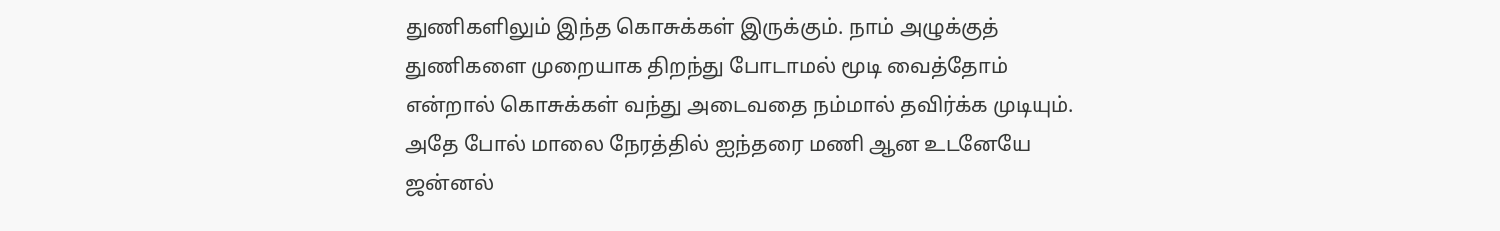துணிகளிலும் இந்த கொசுக்கள் இருக்கும். நாம் அழுக்குத் துணிகளை முறையாக திறந்து போடாமல் மூடி வைத்தோம் என்றால் கொசுக்கள் வந்து அடைவதை நம்மால் தவிர்க்க முடியும்.
அதே போல் மாலை நேரத்தில் ஐந்தரை மணி ஆன உடனேயே ஜன்னல்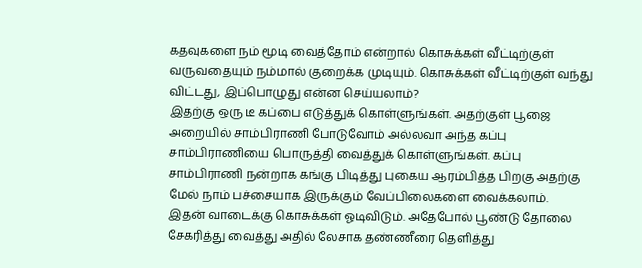கதவுகளை நம் மூடி வைத்தோம் என்றால் கொசுக்கள் வீட்டிற்குள் வருவதையும் நம்மால் குறைக்க முடியும். கொசுக்கள் வீட்டிற்குள் வந்து விட்டது, இப்பொழுது என்ன செய்யலாம்?
இதற்கு ஒரு டீ கப்பை எடுத்துக் கொள்ளுங்கள். அதற்குள் பூஜை அறையில் சாம்பிராணி போடுவோம் அல்லவா அந்த கப்பு சாம்பிராணியை பொருத்தி வைத்துக் கொள்ளுங்கள். கப்பு சாம்பிராணி நன்றாக கங்கு பிடித்து புகைய ஆரம்பித்த பிறகு அதற்கு மேல் நாம் பச்சையாக இருக்கும் வேப்பிலைகளை வைக்கலாம்.
இதன் வாடைக்கு கொசுக்கள் ஓடிவிடும். அதேபோல் பூண்டு தோலை சேகரித்து வைத்து அதில் லேசாக தண்ணீரை தெளித்து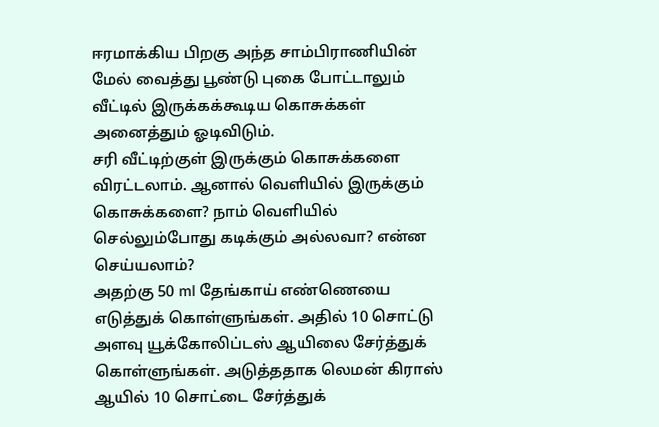ஈரமாக்கிய பிறகு அந்த சாம்பிராணியின் மேல் வைத்து பூண்டு புகை போட்டாலும் வீட்டில் இருக்கக்கூடிய கொசுக்கள் அனைத்தும் ஓடிவிடும்.
சரி வீட்டிற்குள் இருக்கும் கொசுக்களை விரட்டலாம். ஆனால் வெளியில் இருக்கும் கொசுக்களை? நாம் வெளியில் செல்லும்போது கடிக்கும் அல்லவா? என்ன செய்யலாம்?
அதற்கு 50 ml தேங்காய் எண்ணெயை எடுத்துக் கொள்ளுங்கள். அதில் 10 சொட்டு அளவு யூக்கோலிப்டஸ் ஆயிலை சேர்த்துக் கொள்ளுங்கள். அடுத்ததாக லெமன் கிராஸ் ஆயில் 10 சொட்டை சேர்த்துக்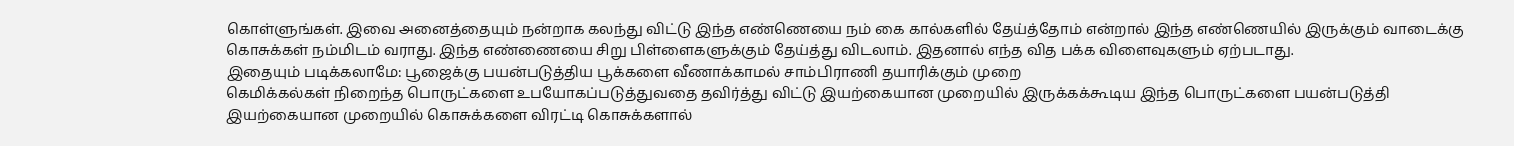கொள்ளுங்கள். இவை அனைத்தையும் நன்றாக கலந்து விட்டு இந்த எண்ணெயை நம் கை கால்களில் தேய்த்தோம் என்றால் இந்த எண்ணெயில் இருக்கும் வாடைக்கு கொசுக்கள் நம்மிடம் வராது. இந்த எண்ணையை சிறு பிள்ளைகளுக்கும் தேய்த்து விடலாம். இதனால் எந்த வித பக்க விளைவுகளும் ஏற்படாது.
இதையும் படிக்கலாமே: பூஜைக்கு பயன்படுத்திய பூக்களை வீணாக்காமல் சாம்பிராணி தயாரிக்கும் முறை
கெமிக்கல்கள் நிறைந்த பொருட்களை உபயோகப்படுத்துவதை தவிர்த்து விட்டு இயற்கையான முறையில் இருக்கக்கூடிய இந்த பொருட்களை பயன்படுத்தி இயற்கையான முறையில் கொசுக்களை விரட்டி கொசுக்களால்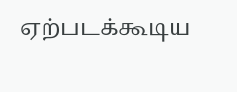ஏற்படக்கூடிய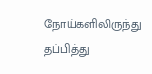நோய்களிலிருந்து தப்பித்து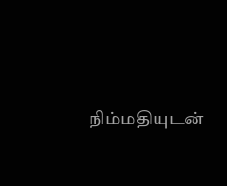நிம்மதியுடன்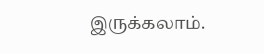இருக்கலாம்.